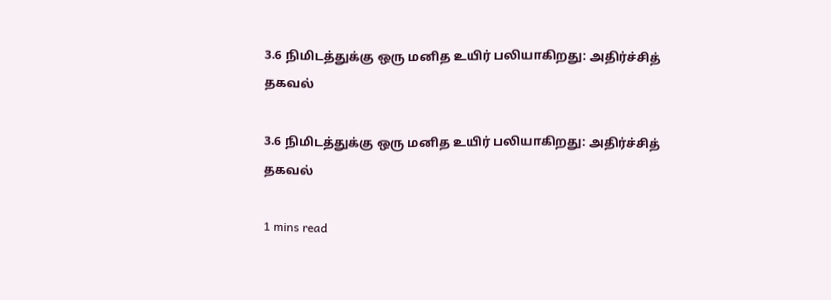3.6 நிமிடத்துக்கு ஒரு மனித உயிர் பலியாகிறது: அதிர்ச்சித் தகவல்

3.6 நிமிடத்துக்கு ஒரு மனித உயிர் பலியாகிறது: அதிர்ச்சித் தகவல்

1 mins read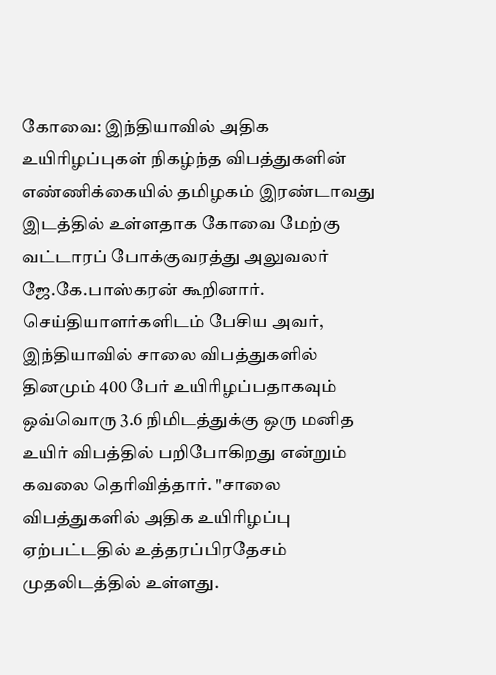கோவை: இந்தியாவில் அதிக உயிரிழப்புகள் நிகழ்ந்த விபத்துகளின் எண்ணிக்கையில் தமிழகம் இரண்டாவது இடத்தில் உள்ளதாக கோவை மேற்கு வட்டாரப் போக்குவரத்து அலுவலர் ஜே.கே.பாஸ்கரன் கூறினார். செய்தியாளர்களிடம் பேசிய அவர், இந்தியாவில் சாலை விபத்துகளில் தினமும் 400 பேர் உயிரிழப்பதாகவும் ஒவ்வொரு 3.6 நிமிடத்துக்கு ஒரு மனித உயிர் விபத்தில் பறிபோகிறது என்றும் கவலை தெரிவித்தார். "சாலை விபத்துகளில் அதிக உயிரிழப்பு ஏற்பட்டதில் உத்தரப்பிரதேசம் முதலிடத்தில் உள்ளது.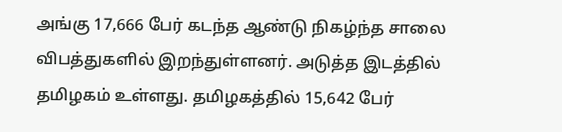அங்கு 17,666 பேர் கடந்த ஆண்டு நிகழ்ந்த சாலை விபத்துகளில் இறந்துள்ளனர். அடுத்த இடத்தில் தமிழகம் உள்ளது. தமிழகத்தில் 15,642 பேர்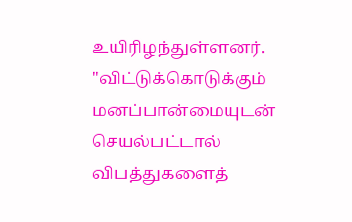உயிரிழந்துள்ளனர். "விட்டுக்கொடுக்கும் மனப்பான்மையுடன் செயல்பட்டால் விபத்துகளைத்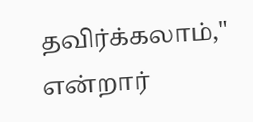தவிர்க்கலாம்," என்றார்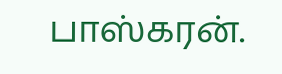பாஸ்கரன்.